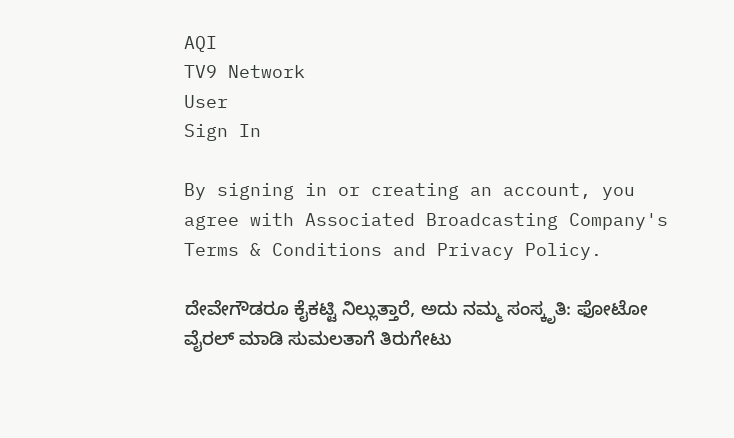AQI
TV9 Network
User
Sign In

By signing in or creating an account, you agree with Associated Broadcasting Company's Terms & Conditions and Privacy Policy.

ದೇವೇಗೌಡರೂ ಕೈಕಟ್ಟಿ ನಿಲ್ಲುತ್ತಾರೆ, ಅದು ನಮ್ಮ ಸಂಸ್ಕೃತಿ: ಫೋಟೋ ವೈರಲ್ ಮಾಡಿ ಸುಮಲತಾಗೆ ತಿರುಗೇಟು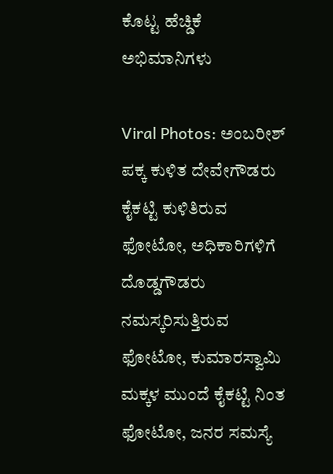ಕೊಟ್ಟ ಹೆಚ್ಡಿಕೆ ಅಭಿಮಾನಿಗಳು

Viral Photos: ಅಂಬರೀಶ್ ಪಕ್ಕ ಕುಳಿತ ದೇವೇಗೌಡರು ಕೈಕಟ್ಟಿ ಕುಳಿತಿರುವ ಫೋಟೋ, ಅಧಿಕಾರಿಗಳಿಗೆ ದೊಡ್ಡಗೌಡರು ನಮಸ್ಕರಿಸುತ್ತಿರುವ ಫೋಟೋ, ಕುಮಾರಸ್ವಾಮಿ ಮಕ್ಕಳ ಮುಂದೆ ಕೈಕಟ್ಟಿ ನಿಂತ ಫೋಟೋ, ಜನರ ಸಮಸ್ಯೆ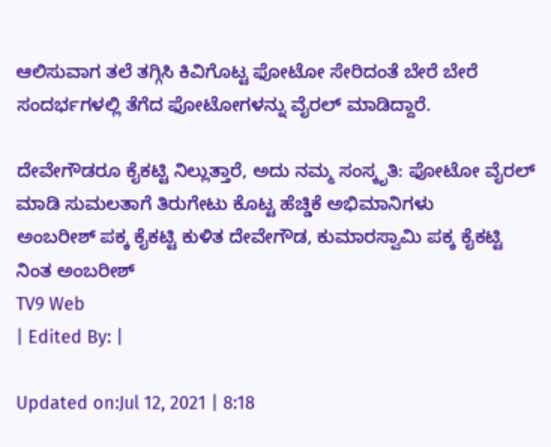ಆಲಿಸುವಾಗ ತಲೆ ತಗ್ಗಿಸಿ ಕಿವಿಗೊಟ್ಟ ಫೋಟೋ ಸೇರಿದಂತೆ ಬೇರೆ ಬೇರೆ ಸಂದರ್ಭಗಳಲ್ಲಿ ತೆಗೆದ ಫೋಟೋಗಳನ್ನು ವೈರಲ್ ಮಾಡಿದ್ದಾರೆ.

ದೇವೇಗೌಡರೂ ಕೈಕಟ್ಟಿ ನಿಲ್ಲುತ್ತಾರೆ, ಅದು ನಮ್ಮ ಸಂಸ್ಕೃತಿ: ಫೋಟೋ ವೈರಲ್ ಮಾಡಿ ಸುಮಲತಾಗೆ ತಿರುಗೇಟು ಕೊಟ್ಟ ಹೆಚ್ಡಿಕೆ ಅಭಿಮಾನಿಗಳು
ಅಂಬರೀಶ್ ಪಕ್ಕ ಕೈಕಟ್ಟಿ ಕುಳಿತ ದೇವೇಗೌಡ, ಕುಮಾರಸ್ವಾಮಿ ಪಕ್ಕ ಕೈಕಟ್ಟಿ ನಿಂತ ಅಂಬರೀಶ್
TV9 Web
| Edited By: |

Updated on:Jul 12, 2021 | 8:18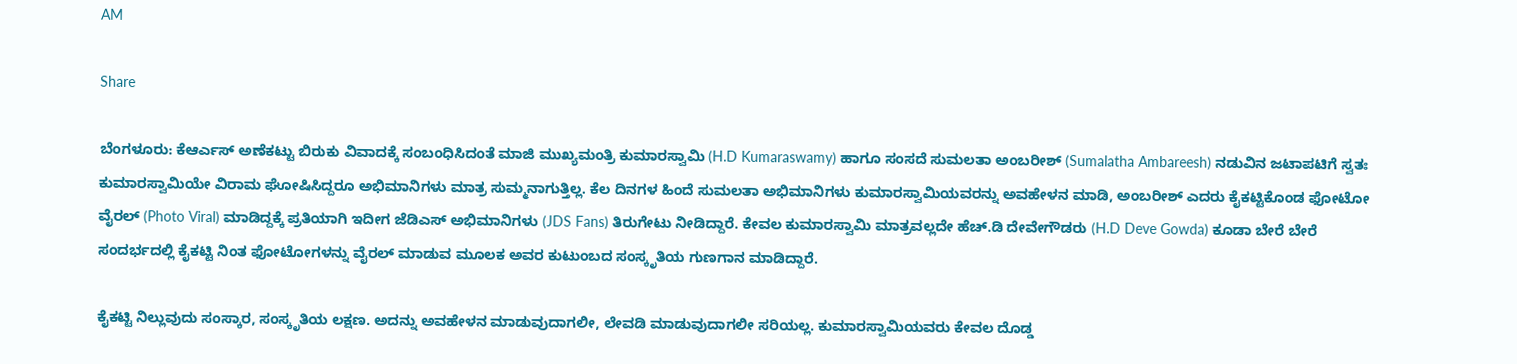AM

Share

ಬೆಂಗಳೂರು: ಕೆಆರ್ಎಸ್ ಅಣೆಕಟ್ಟು ಬಿರುಕು ವಿವಾದಕ್ಕೆ ಸಂಬಂಧಿಸಿದಂತೆ ಮಾಜಿ ಮುಖ್ಯಮಂತ್ರಿ ಕುಮಾರಸ್ವಾಮಿ (H.D Kumaraswamy) ಹಾಗೂ ಸಂಸದೆ ಸುಮಲತಾ ಅಂಬರೀಶ್ (Sumalatha Ambareesh) ನಡುವಿನ ಜಟಾಪಟಿಗೆ ಸ್ವತಃ ಕುಮಾರಸ್ವಾಮಿಯೇ ವಿರಾಮ ಘೋಷಿಸಿದ್ದರೂ ಅಭಿಮಾನಿಗಳು ಮಾತ್ರ ಸುಮ್ಮನಾಗುತ್ತಿಲ್ಲ. ಕೆಲ ದಿನಗಳ ಹಿಂದೆ ಸುಮಲತಾ ಅಭಿಮಾನಿಗಳು ಕುಮಾರಸ್ವಾಮಿಯವರನ್ನು ಅವಹೇಳನ ಮಾಡಿ, ಅಂಬರೀಶ್ ಎದರು ಕೈಕಟ್ಟಿಕೊಂಡ ಫೋಟೋ ವೈರಲ್ (Photo Viral) ಮಾಡಿದ್ದಕ್ಕೆ ಪ್ರತಿಯಾಗಿ ಇದೀಗ ಜೆಡಿಎಸ್ ಅಭಿಮಾನಿಗಳು (JDS Fans) ತಿರುಗೇಟು ನೀಡಿದ್ದಾರೆ. ಕೇವಲ ಕುಮಾರಸ್ವಾಮಿ ಮಾತ್ರವಲ್ಲದೇ ಹೆಚ್.ಡಿ ದೇವೇಗೌಡರು (H.D Deve Gowda) ಕೂಡಾ ಬೇರೆ ಬೇರೆ ಸಂದರ್ಭದಲ್ಲಿ ಕೈಕಟ್ಟಿ ನಿಂತ ಫೋಟೋಗಳನ್ನು ವೈರಲ್ ಮಾಡುವ ಮೂಲಕ ಅವರ ಕುಟುಂಬದ ಸಂಸ್ಕೃತಿಯ ಗುಣಗಾನ ಮಾಡಿದ್ದಾರೆ.

ಕೈಕಟ್ಟಿ ನಿಲ್ಲುವುದು ಸಂಸ್ಕಾರ, ಸಂಸ್ಕೃತಿಯ ಲಕ್ಷಣ. ಅದನ್ನು ಅವಹೇಳನ ಮಾಡುವುದಾಗಲೀ, ಲೇವಡಿ ಮಾಡುವುದಾಗಲೀ ಸರಿಯಲ್ಲ. ಕುಮಾರಸ್ವಾಮಿಯವರು ಕೇವಲ ದೊಡ್ಡ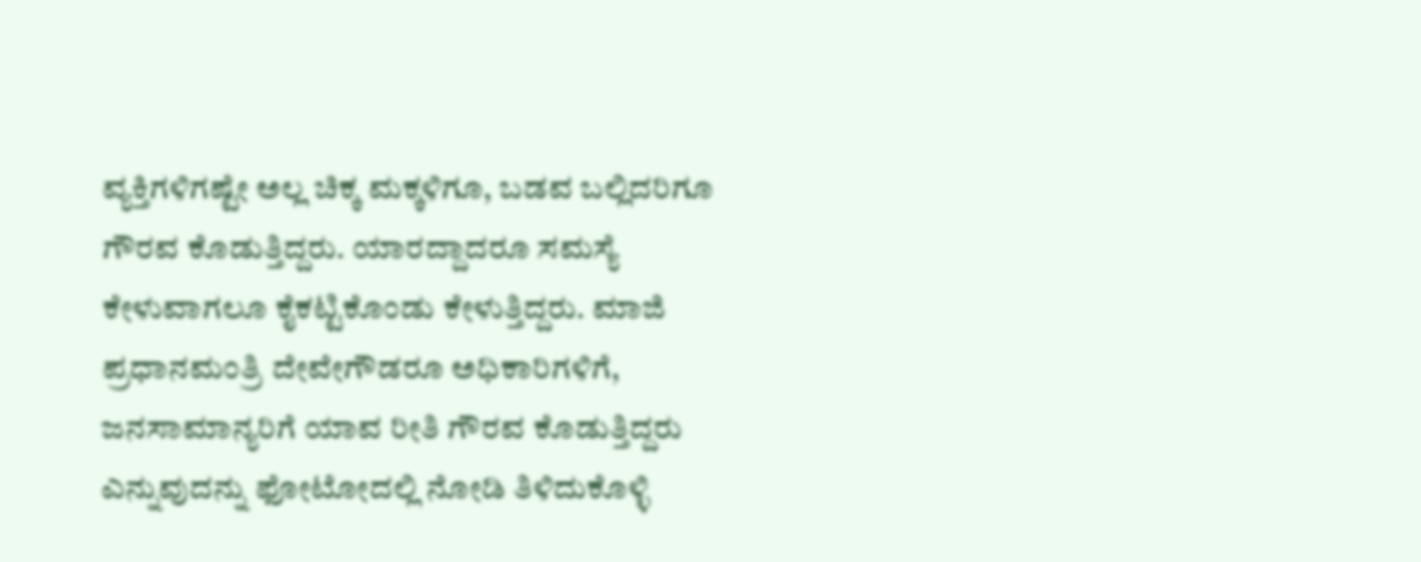ವ್ಯಕ್ತಿಗಳಿಗಷ್ಟೇ ಅಲ್ಲ ಚಿಕ್ಕ ಮಕ್ಕಳಿಗೂ, ಬಡವ ಬಲ್ಲಿದರಿಗೂ ಗೌರವ ಕೊಡುತ್ತಿದ್ದರು. ಯಾರದ್ದಾದರೂ ಸಮಸ್ಯೆ ಕೇಳುವಾಗಲೂ ಕೈಕಟ್ಟಿಕೊಂಡು ಕೇಳುತ್ತಿದ್ದರು. ಮಾಜಿ ಪ್ರಧಾನಮಂತ್ರಿ ದೇವೇಗೌಡರೂ ಅಧಿಕಾರಿಗಳಿಗೆ, ಜನಸಾಮಾನ್ಯರಿಗೆ ಯಾವ ರೀತಿ ಗೌರವ ಕೊಡುತ್ತಿದ್ದರು ಎನ್ನುವುದನ್ನು ಫೋಟೋದಲ್ಲಿ ನೋಡಿ ತಿಳಿದುಕೊಳ್ಳಿ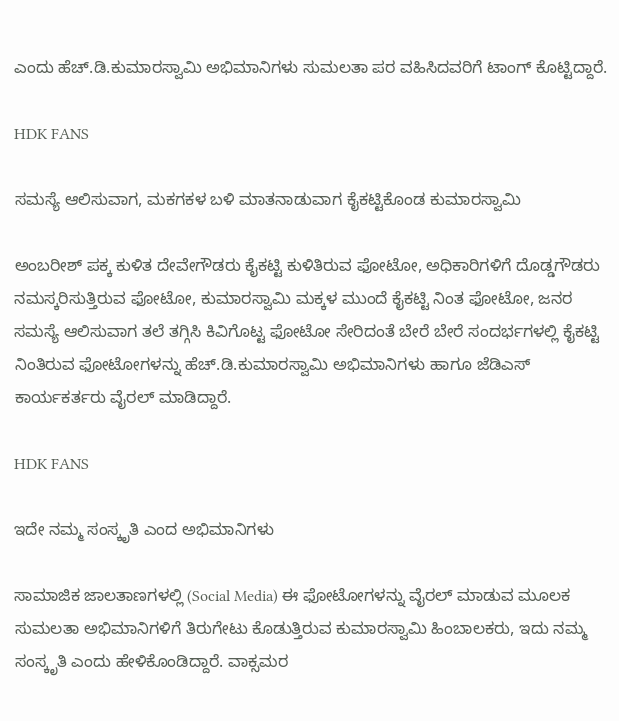ಎಂದು ಹೆಚ್.ಡಿ.ಕುಮಾರಸ್ವಾಮಿ ಅಭಿಮಾನಿಗಳು ಸುಮಲತಾ ಪರ ವಹಿಸಿದವರಿಗೆ ಟಾಂಗ್ ಕೊಟ್ಟಿದ್ದಾರೆ.

HDK FANS

ಸಮಸ್ಯೆ ಆಲಿಸುವಾಗ, ಮಕಗಕಳ ಬಳಿ ಮಾತನಾಡುವಾಗ ಕೈಕಟ್ಟಿಕೊಂಡ ಕುಮಾರಸ್ವಾಮಿ

ಅಂಬರೀಶ್ ಪಕ್ಕ ಕುಳಿತ ದೇವೇಗೌಡರು ಕೈಕಟ್ಟಿ ಕುಳಿತಿರುವ ಫೋಟೋ, ಅಧಿಕಾರಿಗಳಿಗೆ ದೊಡ್ಡಗೌಡರು ನಮಸ್ಕರಿಸುತ್ತಿರುವ ಫೋಟೋ, ಕುಮಾರಸ್ವಾಮಿ ಮಕ್ಕಳ ಮುಂದೆ ಕೈಕಟ್ಟಿ ನಿಂತ ಫೋಟೋ, ಜನರ ಸಮಸ್ಯೆ ಆಲಿಸುವಾಗ ತಲೆ ತಗ್ಗಿಸಿ ಕಿವಿಗೊಟ್ಟ ಫೋಟೋ ಸೇರಿದಂತೆ ಬೇರೆ ಬೇರೆ ಸಂದರ್ಭಗಳಲ್ಲಿ ಕೈಕಟ್ಟಿ ನಿಂತಿರುವ ಫೋಟೋಗಳನ್ನು ಹೆಚ್.ಡಿ.ಕುಮಾರಸ್ವಾಮಿ ಅಭಿಮಾನಿಗಳು ಹಾಗೂ ಜೆಡಿಎಸ್ ಕಾರ್ಯಕರ್ತರು ವೈರಲ್ ಮಾಡಿದ್ದಾರೆ.

HDK FANS

ಇದೇ ನಮ್ಮ ಸಂಸ್ಕೃತಿ ಎಂದ ಅಭಿಮಾನಿಗಳು

ಸಾಮಾಜಿಕ ಜಾಲತಾಣಗಳಲ್ಲಿ (Social Media) ಈ ಫೋಟೋಗಳನ್ನು ವೈರಲ್ ಮಾಡುವ ಮೂಲಕ ಸುಮಲತಾ ಅಭಿಮಾನಿಗಳಿಗೆ ತಿರುಗೇಟು ಕೊಡುತ್ತಿರುವ ಕುಮಾರಸ್ವಾಮಿ ಹಿಂಬಾಲಕರು, ಇದು ನಮ್ಮ ಸಂಸ್ಕೃತಿ ಎಂದು ಹೇಳಿಕೊಂಡಿದ್ದಾರೆ. ವಾಕ್ಸಮರ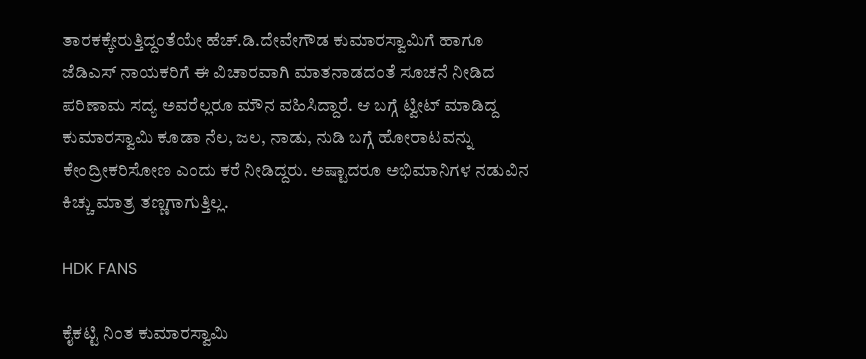ತಾರಕಕ್ಕೇರುತ್ತಿದ್ದಂತೆಯೇ ಹೆಚ್.ಡಿ.ದೇವೇಗೌಡ ಕುಮಾರಸ್ವಾಮಿಗೆ ಹಾಗೂ ಜೆಡಿಎಸ್ ನಾಯಕರಿಗೆ ಈ ವಿಚಾರವಾಗಿ ಮಾತನಾಡದಂತೆ ಸೂಚನೆ ನೀಡಿದ ಪರಿಣಾಮ ಸದ್ಯ ಅವರೆಲ್ಲರೂ ಮೌನ ವಹಿಸಿದ್ದಾರೆ. ಆ ಬಗ್ಗೆ ಟ್ವೀಟ್ ಮಾಡಿದ್ದ ಕುಮಾರಸ್ವಾಮಿ ಕೂಡಾ ನೆಲ, ಜಲ, ನಾಡು, ನುಡಿ ಬಗ್ಗೆ ಹೋರಾಟವನ್ನು ಕೇಂದ್ರೀಕರಿಸೋಣ ಎಂದು ಕರೆ ನೀಡಿದ್ದರು. ಅಷ್ಟಾದರೂ ಅಭಿಮಾನಿಗಳ ನಡುವಿನ ಕಿಚ್ಚು ಮಾತ್ರ ತಣ್ಣಗಾಗುತ್ತಿಲ್ಲ.

HDK FANS

ಕೈಕಟ್ಟಿ ನಿಂತ ಕುಮಾರಸ್ವಾಮಿ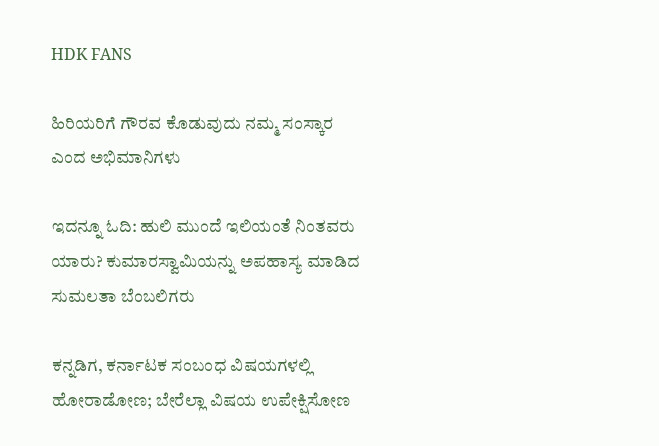HDK FANS

ಹಿರಿಯರಿಗೆ ಗೌರವ ಕೊಡುವುದು ನಮ್ಮ ಸಂಸ್ಕಾರ ಎಂದ ಅಭಿಮಾನಿಗಳು

ಇದನ್ನೂ ಓದಿ: ಹುಲಿ ಮುಂದೆ ಇಲಿಯಂತೆ ನಿಂತವರು ಯಾರು? ಕುಮಾರಸ್ವಾಮಿಯನ್ನು ಅಪಹಾಸ್ಯ ಮಾಡಿದ ಸುಮಲತಾ ಬೆಂಬಲಿಗರು

ಕನ್ನಡಿಗ, ಕರ್ನಾಟಕ ಸಂಬಂಧ ವಿಷಯಗಳಲ್ಲಿ ಹೋರಾಡೋಣ; ಬೇರೆಲ್ಲಾ ವಿಷಯ ಉಪೇಕ್ಷಿಸೋಣ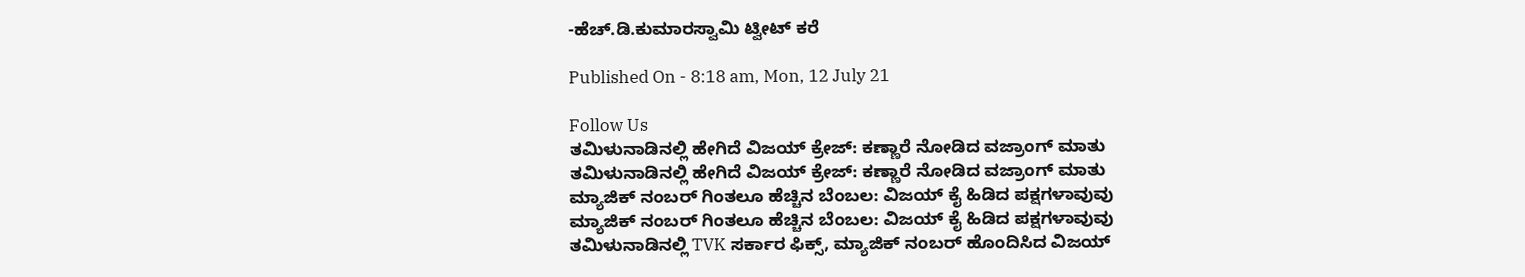-ಹೆಚ್‌.ಡಿ.ಕುಮಾರಸ್ವಾಮಿ ಟ್ವೀಟ್ ಕರೆ

Published On - 8:18 am, Mon, 12 July 21

Follow Us
ತಮಿಳುನಾಡಿನಲ್ಲಿ ಹೇಗಿದೆ ವಿಜಯ್ ಕ್ರೇಜ್: ಕಣ್ಣಾರೆ ನೋಡಿದ ವಜ್ರಾಂಗ್ ಮಾತು
ತಮಿಳುನಾಡಿನಲ್ಲಿ ಹೇಗಿದೆ ವಿಜಯ್ ಕ್ರೇಜ್: ಕಣ್ಣಾರೆ ನೋಡಿದ ವಜ್ರಾಂಗ್ ಮಾತು
ಮ್ಯಾಜಿಕ್ ನಂಬರ್ ಗಿಂತಲೂ ಹೆಚ್ಚಿನ ಬೆಂಬಲ: ವಿಜಯ್ ಕೈ ಹಿಡಿದ ಪಕ್ಷಗಳಾವುವು
ಮ್ಯಾಜಿಕ್ ನಂಬರ್ ಗಿಂತಲೂ ಹೆಚ್ಚಿನ ಬೆಂಬಲ: ವಿಜಯ್ ಕೈ ಹಿಡಿದ ಪಕ್ಷಗಳಾವುವು
ತಮಿಳುನಾಡಿನಲ್ಲಿ TVK ಸರ್ಕಾರ ಫಿಕ್ಸ್‌, ಮ್ಯಾಜಿಕ್ ನಂಬರ್ ಹೊಂದಿಸಿದ ವಿಜಯ್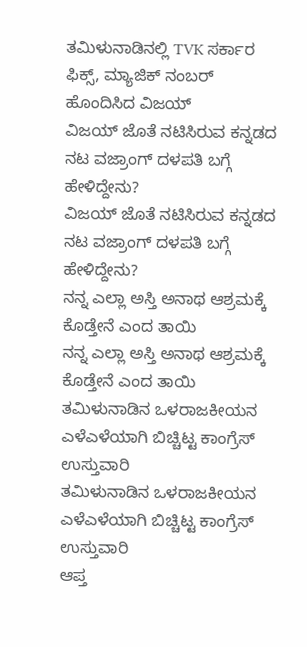ತಮಿಳುನಾಡಿನಲ್ಲಿ TVK ಸರ್ಕಾರ ಫಿಕ್ಸ್‌, ಮ್ಯಾಜಿಕ್ ನಂಬರ್ ಹೊಂದಿಸಿದ ವಿಜಯ್
ವಿಜಯ್ ಜೊತೆ ನಟಿಸಿರುವ ಕನ್ನಡದ ನಟ ವಜ್ರಾಂಗ್ ದಳಪತಿ ಬಗ್ಗೆ ಹೇಳಿದ್ದೇನು?
ವಿಜಯ್ ಜೊತೆ ನಟಿಸಿರುವ ಕನ್ನಡದ ನಟ ವಜ್ರಾಂಗ್ ದಳಪತಿ ಬಗ್ಗೆ ಹೇಳಿದ್ದೇನು?
ನನ್ನ ಎಲ್ಲಾ ಅಸ್ತಿ ಅನಾಥ ಆಶ್ರಮಕ್ಕೆ ಕೊಡ್ತೇನೆ ಎಂದ ತಾಯಿ
ನನ್ನ ಎಲ್ಲಾ ಅಸ್ತಿ ಅನಾಥ ಆಶ್ರಮಕ್ಕೆ ಕೊಡ್ತೇನೆ ಎಂದ ತಾಯಿ
ತಮಿಳುನಾಡಿನ ಒಳರಾಜಕೀಯನ ಎಳೆಎಳೆಯಾಗಿ ಬಿಚ್ಚಿಟ್ಟ ಕಾಂಗ್ರೆಸ್ ಉಸ್ತುವಾರಿ
ತಮಿಳುನಾಡಿನ ಒಳರಾಜಕೀಯನ ಎಳೆಎಳೆಯಾಗಿ ಬಿಚ್ಚಿಟ್ಟ ಕಾಂಗ್ರೆಸ್ ಉಸ್ತುವಾರಿ
ಆಪ್ತ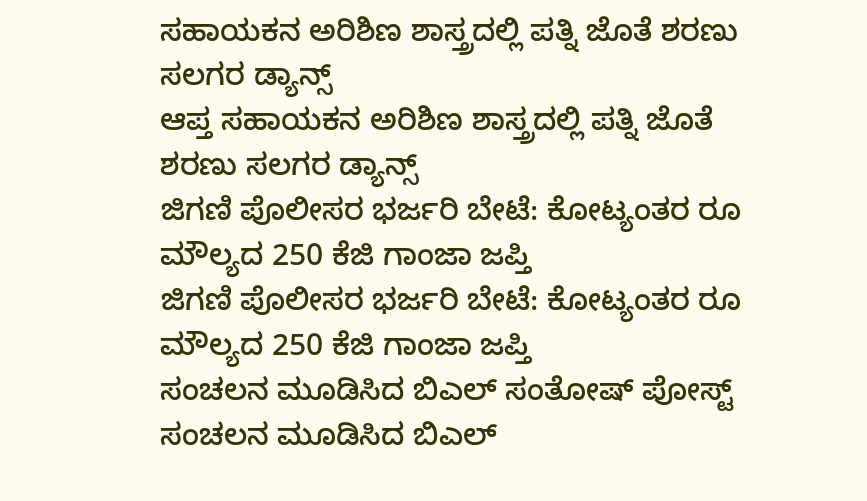ಸಹಾಯಕನ ಅರಿಶಿಣ ಶಾಸ್ತ್ರದಲ್ಲಿ ಪತ್ನಿ ಜೊತೆ ಶರಣು ಸಲಗರ ಡ್ಯಾನ್ಸ್
ಆಪ್ತ ಸಹಾಯಕನ ಅರಿಶಿಣ ಶಾಸ್ತ್ರದಲ್ಲಿ ಪತ್ನಿ ಜೊತೆ ಶರಣು ಸಲಗರ ಡ್ಯಾನ್ಸ್
ಜಿಗಣಿ ಪೊಲೀಸರ ಭರ್ಜರಿ ಬೇಟೆ: ಕೋಟ್ಯಂತರ ರೂ ಮೌಲ್ಯದ 250 ಕೆಜಿ ಗಾಂಜಾ ಜಪ್ತಿ
ಜಿಗಣಿ ಪೊಲೀಸರ ಭರ್ಜರಿ ಬೇಟೆ: ಕೋಟ್ಯಂತರ ರೂ ಮೌಲ್ಯದ 250 ಕೆಜಿ ಗಾಂಜಾ ಜಪ್ತಿ
ಸಂಚಲನ ಮೂಡಿಸಿದ ಬಿಎಲ್ ಸಂತೋಷ್ ಪೋಸ್ಟ್
ಸಂಚಲನ ಮೂಡಿಸಿದ ಬಿಎಲ್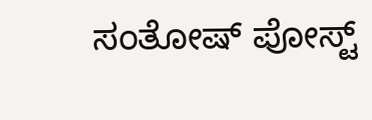ಸಂತೋಷ್ ಪೋಸ್ಟ್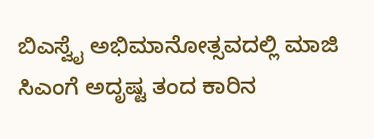ಬಿಎಸ್ವೈ ಅಭಿಮಾನೋತ್ಸವದಲ್ಲಿ ಮಾಜಿ ಸಿಎಂಗೆ ಅದೃಷ್ಟ ತಂದ ಕಾರಿನ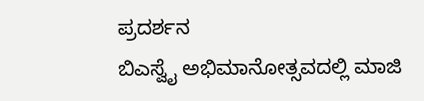ಪ್ರದರ್ಶನ
ಬಿಎಸ್ವೈ ಅಭಿಮಾನೋತ್ಸವದಲ್ಲಿ ಮಾಜಿ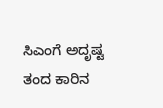ಸಿಎಂಗೆ ಅದೃಷ್ಟ ತಂದ ಕಾರಿನ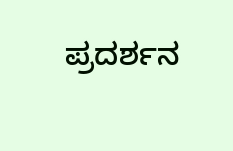ಪ್ರದರ್ಶನ